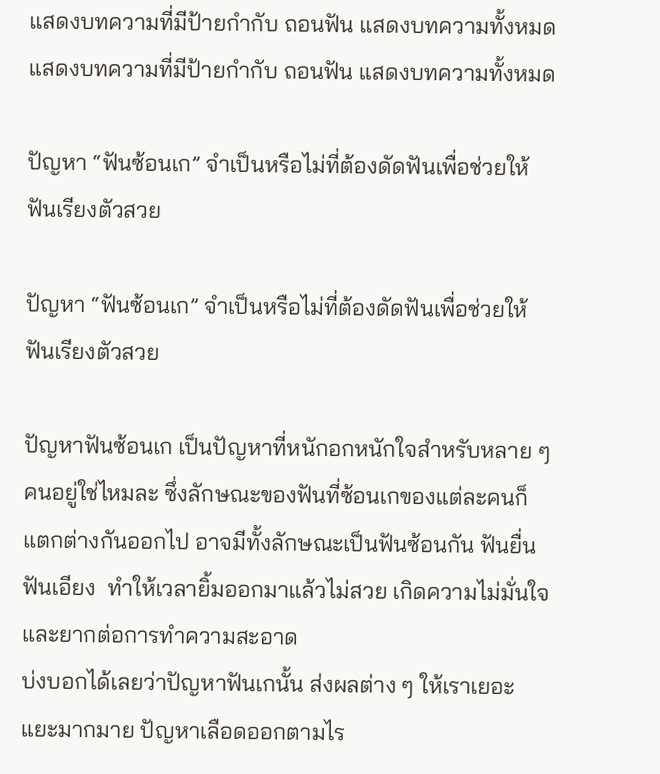แสดงบทความที่มีป้ายกำกับ ถอนฟัน แสดงบทความทั้งหมด
แสดงบทความที่มีป้ายกำกับ ถอนฟัน แสดงบทความทั้งหมด

ปัญหา “ฟันซ้อนเก” จำเป็นหรือไม่ที่ต้องดัดฟันเพื่อช่วยให้ฟันเรียงตัวสวย

ปัญหา “ฟันซ้อนเก” จำเป็นหรือไม่ที่ต้องดัดฟันเพื่อช่วยให้ฟันเรียงตัวสวย

ปัญหาฟันซ้อนเก เป็นปัญหาที่หนักอกหนักใจสำหรับหลาย ๆ คนอยู่ใช่ไหมละ ซึ่งลักษณะของฟันที่ซ้อนเกของแต่ละคนก็แตกต่างกันออกไป อาจมีทั้งลักษณะเป็นฟันซ้อนกัน ฟันยื่น ฟันเอียง  ทำให้เวลายิ้มออกมาแล้วไม่สวย เกิดความไม่มั่นใจ และยากต่อการทำความสะอาด
บ่งบอกได้เลยว่าปัญหาฟันเกนั้น ส่งผลต่าง ๆ ให้เราเยอะแยะมากมาย ปัญหาเลือดออกตามไร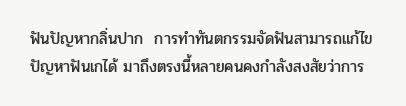ฟันปัญหากลิ่นปาก  การทำทันตกรรมจัดฟันสามารถแก้ไขปัญหาฟันเกได้ มาถึงตรงนี้หลายคนคงกำลังสงสัยว่าการ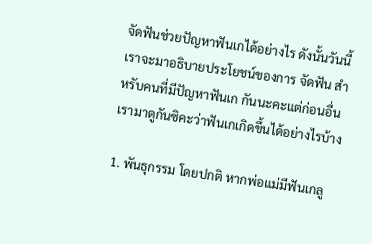จัดฟันช่วยปัญหาฟันเกได้อย่างไร ดังนั้นวันนี้เราจะมาอธิบายประโยชน์ของการ จัดฟัน สำหรับคนที่มีปัญหาฟันเก กันนะคะแต่ก่อนอื่นเรามาดูกันซิคะว่าฟันเกเกิดขึ้นได้อย่างไรบ้าง

1. พันธุกรรม โดยปกติ หากพ่อแม่มีฟันเกลู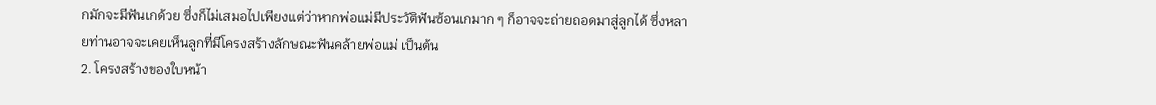กมักจะมีฟันเกด้วย ซึ่งก็ไม่เสมอไปเพียงแต่ว่าหากพ่อแม่มีประวัติฟันซ้อนเกมาก ๆ ก็อาจจะถ่ายถอดมาสู่ลูกได้ ซึ่งหลายท่านอาจจะเคยเห็นลูกที่มีโครงสร้างลักษณะฟันคล้ายพ่อแม่ เป็นต้น
2. โครงสร้างของใบหน้า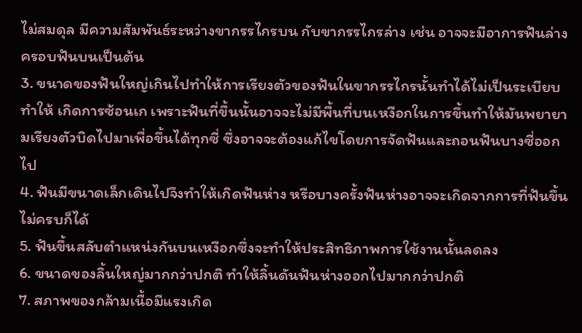ไม่สมดุล มีความสัมพันธ์ระหว่างขากรรไกรบน กับขากรรไกรล่าง เช่น อาจจะมีอาการฟันล่างครอบฟันบนเป็นต้น
3. ขนาดของฟันใหญ่เกินไปทำให้การเรียงตัวของฟันในขากรรไกรนั้นทำได้ไม่เป็นระเบียบทำให้ เกิดการซ้อนเก เพราะฟันที่ขึ้นนั้นอาจจะไม่มีพื้นที่บนเหงือกในการขึ้นทำให้มันพยายามเรียงตัวบิดไปมาเพื่อขึ้นได้ทุกซี่ ซึ่งอาจจะต้องแก้ไขโดยการจัดฟันและถอนฟันบางซี่ออกไป
4. ฟันมีขนาดเล็กเดินไปจึงทำให้เกิดฟันห่าง หรือบางครั้งฟันห่างอาจจะเกิดจากการที่ฟันขึ้นไม่ครบก็ได้
5. ฟันขึ้นสลับตำแหน่งกันบนเหงือกซึ่งจะทำให้ประสิทธิภาพการใช้งานนั้นลดลง
6. ขนาดของลิ้นใหญ่มากกว่าปกติ ทำให้ลิ้นดันฟันห่างออกไปมากกว่าปกติ
7. สภาพของกล้ามเนื้อมีแรงเกิด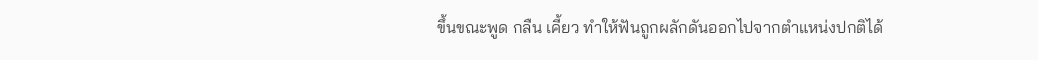ขึ้นขณะพูด กลืน เคี้ยว ทำให้ฟันถูกผลักดันออกไปจากตำแหน่งปกติได้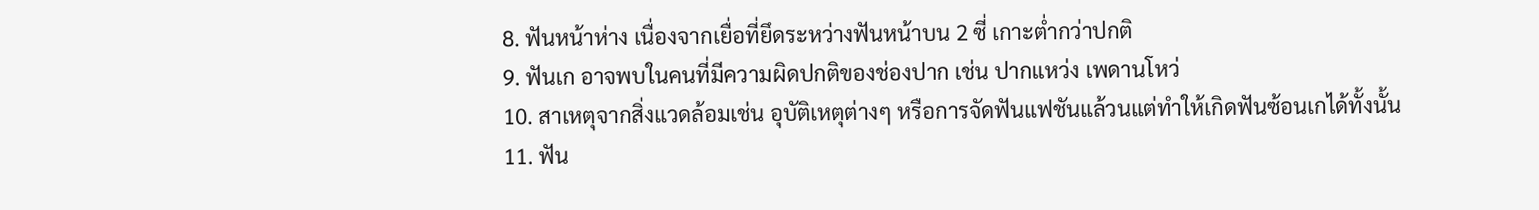8. ฟันหน้าห่าง เนื่องจากเยื่อที่ยึดระหว่างฟันหน้าบน 2 ซี่ เกาะต่ำกว่าปกติ
9. ฟันเก อาจพบในคนที่มีความผิดปกติของช่องปาก เช่น ปากแหว่ง เพดานโหว่
10. สาเหตุจากสิ่งแวดล้อมเช่น อุบัติเหตุต่างๆ หรือการจัดฟันแฟชันแล้วนแต่ทำให้เกิดฟันซ้อนเกได้ทั้งนั้น
11. ฟัน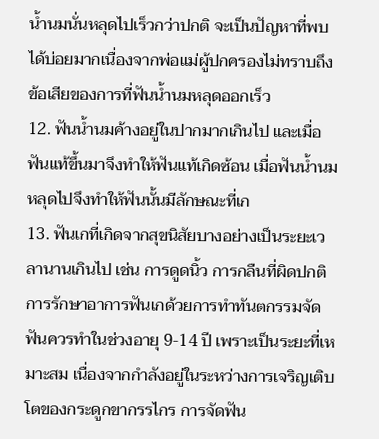น้ำนมนั่นหลุดไปเร็วกว่าปกติ จะเป็นปัญหาที่พบได้บ่อยมากเนื่องจากพ่อแม่ผู้ปกครองไม่ทราบถึงข้อเสียของการที่ฟันน้ำนมหลุดออกเร็ว
12. ฟันน้ำนมค้างอยู่ในปากมากเกินไป และเมื่อฟันแท้ขึ้นมาจึงทำให้ฟันแท้เกิดซ้อน เมื่อฟันน้ำนมหลุดไปจึงทำให้ฟันนั้นมีลักษณะที่เก
13. ฟันเกที่เกิดจากสุขนิสัยบางอย่างเป็นระยะเวลานานเกินไป เช่น การดูดนิ้ว การกลืนที่ผิดปกติ
การรักษาอาการฟันเกด้วยการทำทันตกรรมจัดฟันควรทำในช่วงอายุ 9-14 ปี เพราะเป็นระยะที่เหมาะสม เนื่องจากกำลังอยู่ในระหว่างการเจริญเติบโตของกระดูกขากรรไกร การจัดฟัน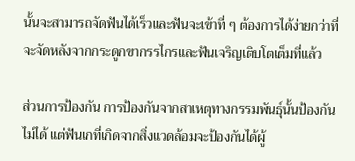นั้นจะสามารถจัดฟันได้เร็วและฟันจะเข้าที่ ๆ ต้องการได้ง่ายกว่าที่จะจัดหลังจากกระดูกขากรรไกรและฟันเจริญเติบโตเต็มที่แล้ว

ส่วนการป้องกัน การป้องกันจากสาเหตุทางกรรมพันธุ์นั้นป้องกันไม่ได้ แต่ฟันเกที่เกิดจากสิ่งแวดล้อมจะป้องกันได้ผู้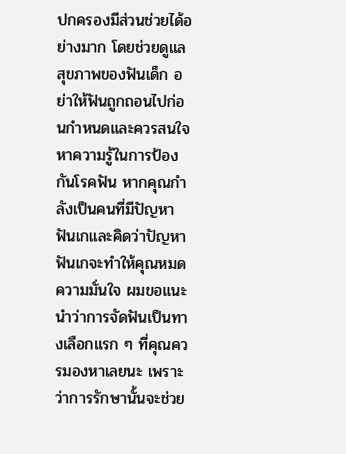ปกครองมีส่วนช่วยได้อย่างมาก โดยช่วยดูแลสุขภาพของฟันเด็ก อย่าให้ฟันถูกถอนไปก่อนกำหนดและควรสนใจหาความรู้ในการป้องกันโรคฟัน หากคุณกำลังเป็นคนที่มีปัญหาฟันเกและคิดว่าปัญหาฟันเกจะทำให้คุณหมดความมั่นใจ ผมขอแนะนำว่าการจัดฟันเป็นทางเลือกแรก ๆ ที่คุณควรมองหาเลยนะ เพราะว่าการรักษานั้นจะช่วย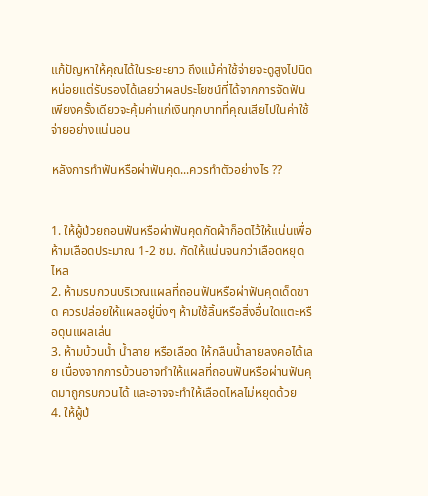แก้ปัญหาให้คุณได้ในระยะยาว ถึงแม้ค่าใช้จ่ายจะดูสูงไปนิดหน่อยแต่รับรองได้เลยว่าผลประโยชน์ที่ได้จากการจัดฟันเพียงครั้งเดียวจะคุ้มค่าแก่เงินทุกบาทที่คุณเสียไปในค่าใช้จ่ายอย่างแน่นอน

หลังการทำฟันหรือผ่าฟันคุด...ควรทำตัวอย่างไร ??


1. ให้ผู้ป่วยถอนฟันหรือผ่าฟันคุดกัดผ้าก็อตไว้ให้แน่นเพื่อห้ามเลือดประมาณ 1-2 ชม. กัดให้แน่นจนกว่าเลือดหยุดไหล
2. ห้ามรบกวนบริเวณแผลที่ถอนฟันหรือผ่าฟันคุดเด็ดขาด ควรปล่อยให้แผลอยู่นิ่งๆ ห้ามใช้ลิ้นหรือสิ่งอื่นใดแตะหรือดุนแผลเล่น
3. ห้ามบ้วนน้ำ น้ำลาย หรือเลือด ให้กลืนน้ำลายลงคอได้เลย เนื่องจากการบ้วนอาจทำให้แผลที่ถอนฟันหรือผ่านฟันคุดมาถูกรบกวนได้ และอาจจะทำให้เลือดไหลไม่หยุดด้วย
4. ให้ผู้ป่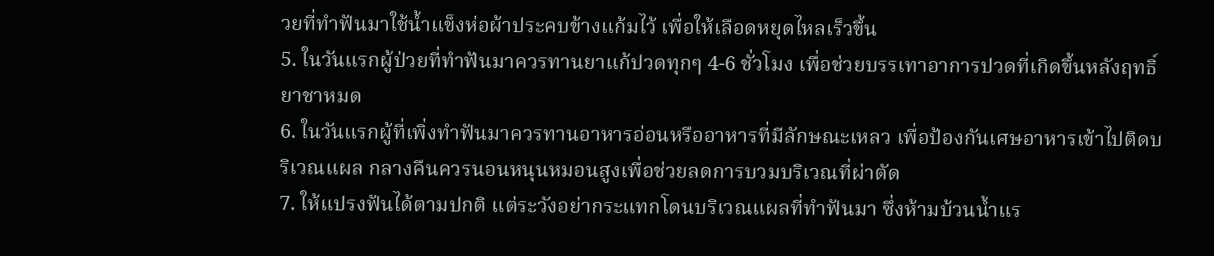วยที่ทำฟันมาใช้น้ำแข็งห่อผ้าประคบข้างแก้มไว้ เพื่อให้เลือดหยุดไหลเร็วขึ้น
5. ในวันแรกผู้ป่วยที่ทำฟันมาควรทานยาแก้ปวดทุกๆ 4-6 ชั่วโมง เพื่อช่วยบรรเทาอาการปวดที่เกิดขึ้นหลังฤทธิ์ยาชาหมด
6. ในวันแรกผู้ที่เพิ่งทำฟันมาควรทานอาหารอ่อนหรืออาหารที่มีลักษณะเหลว เพื่อป้องกันเศษอาหารเข้าไปติดบริเวณแผล กลางคืนควรนอนหนุนหมอนสูงเพื่อช่วยลดการบวมบริเวณที่ผ่าตัด
7. ให้แปรงฟันได้ตามปกติ แต่ระวังอย่ากระแทกโดนบริเวณแผลที่ทำฟันมา ซึ่งห้ามบ้วนน้ำแร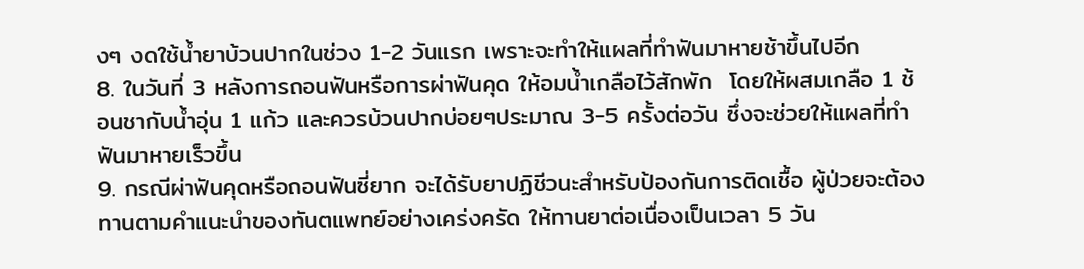งๆ งดใช้น้ำยาบ้วนปากในช่วง 1-2 วันแรก เพราะจะทำให้แผลที่ทำฟันมาหายช้าขึ้นไปอีก
8. ในวันที่ 3 หลังการถอนฟันหรือการผ่าฟันคุด ให้อมน้ำเกลือไว้สักพัก  โดยให้ผสมเกลือ 1 ช้อนชากับน้ำอุ่น 1 แก้ว และควรบ้วนปากบ่อยๆประมาณ 3-5 ครั้งต่อวัน ซึ่งจะช่วยให้แผลที่ทำฟันมาหายเร็วขึ้น
9. กรณีผ่าฟันคุดหรือถอนฟันซี่ยาก จะได้รับยาปฏิชีวนะสำหรับป้องกันการติดเชื้อ ผู้ป่วยจะต้องทานตามคำแนะนำของทันตแพทย์อย่างเคร่งครัด ให้ทานยาต่อเนื่องเป็นเวลา 5 วัน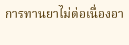การทานยาไม่ต่อเนื่องอา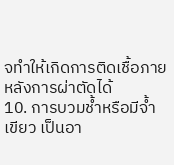จทำให้เกิดการติดเชื้อภายหลังการผ่าตัดได้
10. การบวมช้ำหรือมีจ้ำเขียว เป็นอา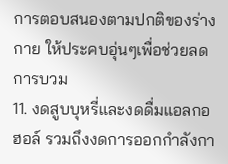การตอบสนองตามปกติของร่างกาย ให้ประคบอุ่นๆเพื่อช่วยลดการบวม
11. งดสูบบุหรี่และงดดื่มแอลกอฮอล์ รวมถึงงดการออกกำลังกา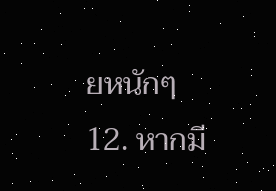ยหนักๆ
12. หากมี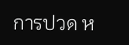การปวด ห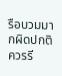รือบวมมากผิดปกติ ควรรี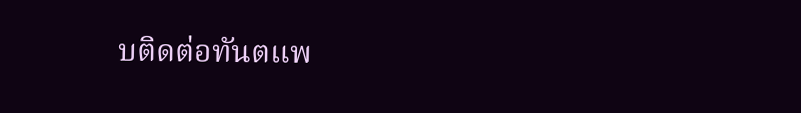บติดต่อทันตแพ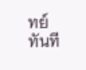ทย์ทันที